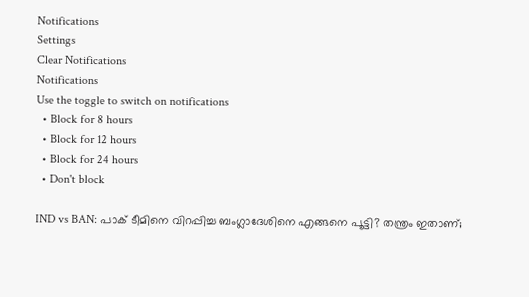Notifications
Settings
Clear Notifications
Notifications
Use the toggle to switch on notifications
  • Block for 8 hours
  • Block for 12 hours
  • Block for 24 hours
  • Don't block

IND vs BAN: പാക് ടീമിനെ വിറപ്പിച്ച ബംഗ്ലാദേശിനെ എങ്ങനെ പൂട്ടി? തന്ത്രം ഇതാണ്;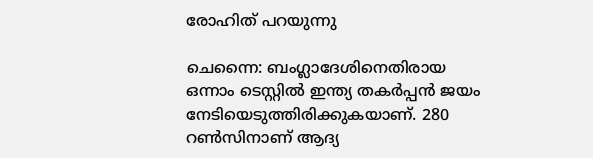രോഹിത് പറയുന്നു

ചെന്നൈ: ബംഗ്ലാദേശിനെതിരായ ഒന്നാം ടെസ്റ്റില്‍ ഇന്ത്യ തകര്‍പ്പന്‍ ജയം നേടിയെടുത്തിരിക്കുകയാണ്. 280 റണ്‍സിനാണ് ആദ്യ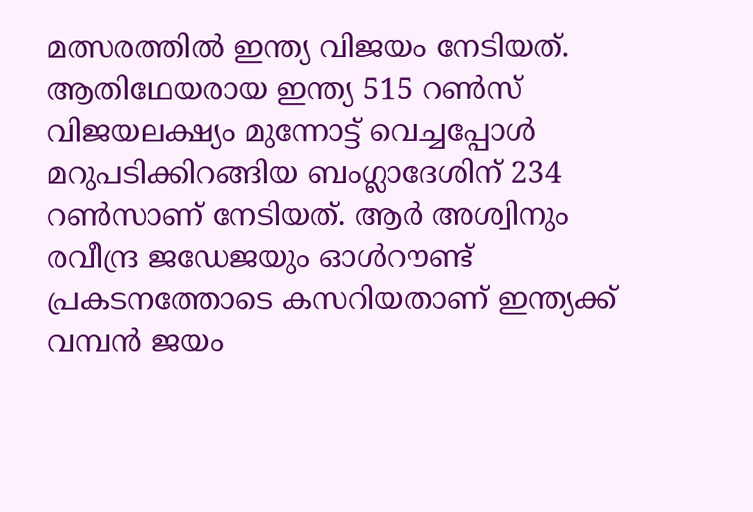മത്സരത്തില്‍ ഇന്ത്യ വിജയം നേടിയത്. ആതിഥേയരായ ഇന്ത്യ 515 റണ്‍സ് വിജയലക്ഷ്യം മുന്നോട്ട് വെച്ചപ്പോള്‍ മറുപടിക്കിറങ്ങിയ ബംഗ്ലാദേശിന് 234 റണ്‍സാണ് നേടിയത്. ആര്‍ അശ്വിനും രവീന്ദ്ര ജഡേജയും ഓള്‍റൗണ്ട് പ്രകടനത്തോടെ കസറിയതാണ് ഇന്ത്യക്ക് വമ്പന്‍ ജയം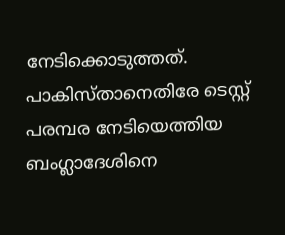നേടിക്കൊടുത്തത്. പാകിസ്താനെതിരേ ടെസ്റ്റ് പരമ്പര നേടിയെത്തിയ ബംഗ്ലാദേശിനെ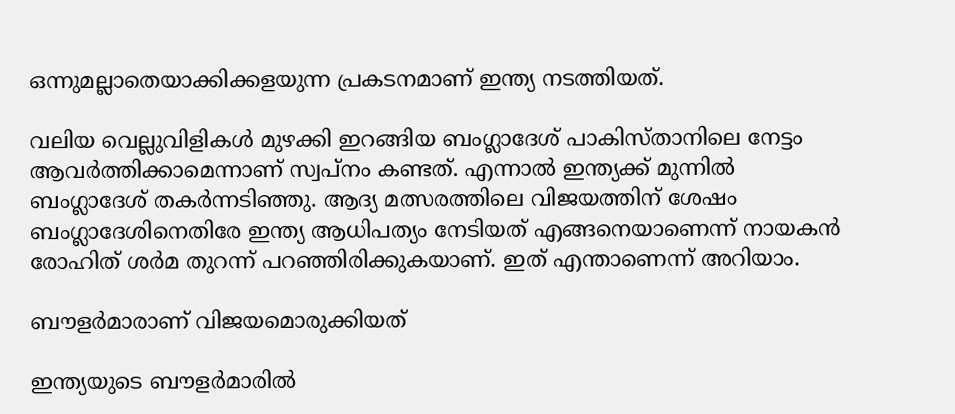ഒന്നുമല്ലാതെയാക്കിക്കളയുന്ന പ്രകടനമാണ് ഇന്ത്യ നടത്തിയത്.

വലിയ വെല്ലുവിളികള്‍ മുഴക്കി ഇറങ്ങിയ ബംഗ്ലാദേശ് പാകിസ്താനിലെ നേട്ടം ആവര്‍ത്തിക്കാമെന്നാണ് സ്വപ്‌നം കണ്ടത്. എന്നാല്‍ ഇന്ത്യക്ക് മുന്നില്‍ ബംഗ്ലാദേശ് തകര്‍ന്നടിഞ്ഞു. ആദ്യ മത്സരത്തിലെ വിജയത്തിന് ശേഷം ബംഗ്ലാദേശിനെതിരേ ഇന്ത്യ ആധിപത്യം നേടിയത് എങ്ങനെയാണെന്ന് നായകന്‍ രോഹിത് ശര്‍മ തുറന്ന് പറഞ്ഞിരിക്കുകയാണ്. ഇത് എന്താണെന്ന് അറിയാം.

ബൗളര്‍മാരാണ് വിജയമൊരുക്കിയത്

ഇന്ത്യയുടെ ബൗളര്‍മാരില്‍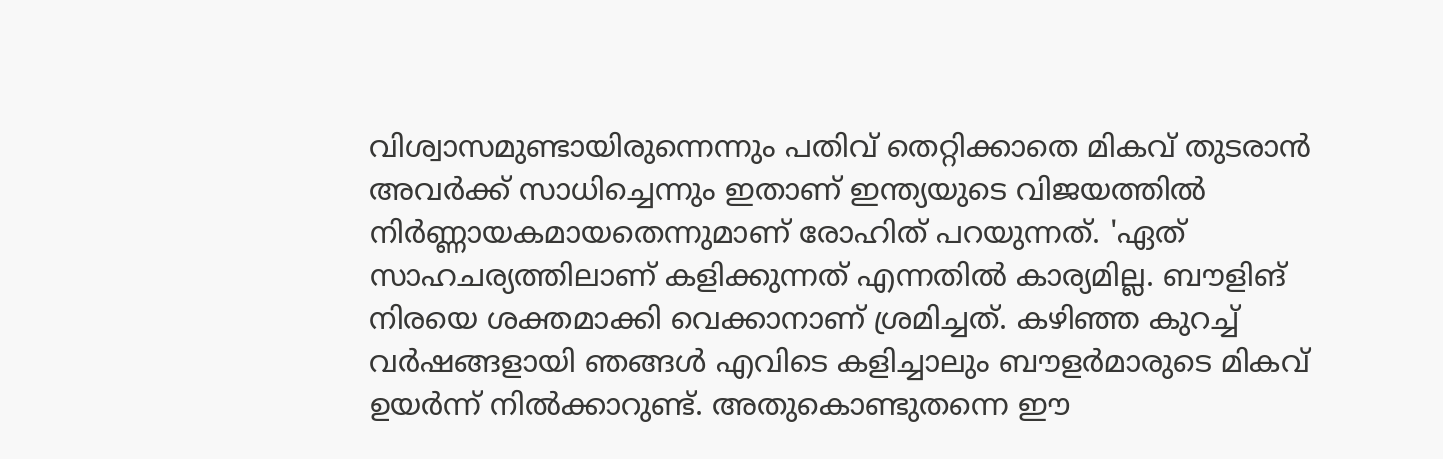വിശ്വാസമുണ്ടായിരുന്നെന്നും പതിവ് തെറ്റിക്കാതെ മികവ് തുടരാന്‍ അവര്‍ക്ക് സാധിച്ചെന്നും ഇതാണ് ഇന്ത്യയുടെ വിജയത്തില്‍ നിര്‍ണ്ണായകമായതെന്നുമാണ് രോഹിത് പറയുന്നത്. 'ഏത് സാഹചര്യത്തിലാണ് കളിക്കുന്നത് എന്നതില്‍ കാര്യമില്ല. ബൗളിങ് നിരയെ ശക്തമാക്കി വെക്കാനാണ് ശ്രമിച്ചത്. കഴിഞ്ഞ കുറച്ച് വര്‍ഷങ്ങളായി ഞങ്ങള്‍ എവിടെ കളിച്ചാലും ബൗളര്‍മാരുടെ മികവ് ഉയര്‍ന്ന് നില്‍ക്കാറുണ്ട്. അതുകൊണ്ടുതന്നെ ഈ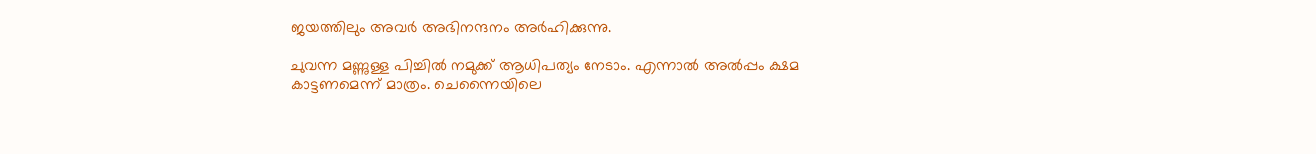ജയത്തിലും അവര്‍ അഭിനന്ദനം അര്‍ഹിക്കുന്നു.

ചുവന്ന മണ്ണുള്ള പിച്ചില്‍ നമുക്ക് ആധിപത്യം നേടാം. എന്നാല്‍ അല്‍പ്പം ക്ഷമ കാട്ടണമെന്ന് മാത്രം. ചെന്നൈയിലെ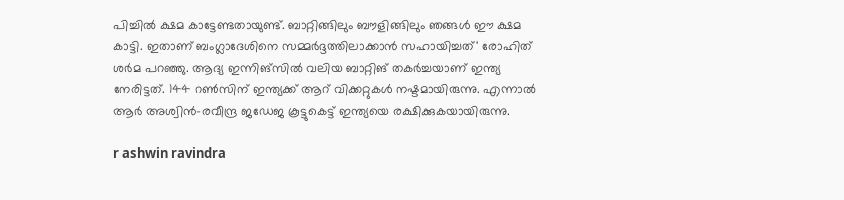പിച്ചില്‍ ക്ഷമ കാട്ടേണ്ടതായുണ്ട്. ബാറ്റിങ്ങിലും ബൗളിങ്ങിലും ഞങ്ങള്‍ ഈ ക്ഷമ കാട്ടി. ഇതാണ് ബംഗ്ലാദേശിനെ സമ്മര്‍ദ്ദത്തിലാക്കാന്‍ സഹായിച്ചത്' രോഹിത് ശര്‍മ പറഞ്ഞു. ആദ്യ ഇന്നിങ്‌സില്‍ വലിയ ബാറ്റിങ് തകര്‍ച്ചയാണ് ഇന്ത്യ നേരിട്ടത്. 144 റണ്‍സിന് ഇന്ത്യക്ക് ആറ് വിക്കറ്റുകള്‍ നഷ്ടമായിരുന്നു. എന്നാല്‍ ആര്‍ അശ്വിന്‍-രവീന്ദ്ര ജഡേജ കൂട്ടുകെട്ട് ഇന്ത്യയെ രക്ഷിക്കുകയായിരുന്നു.

r ashwin ravindra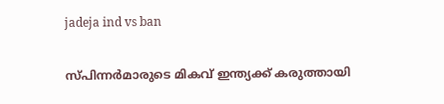jadeja ind vs ban

സ്പിന്നര്‍മാരുടെ മികവ് ഇന്ത്യക്ക് കരുത്തായി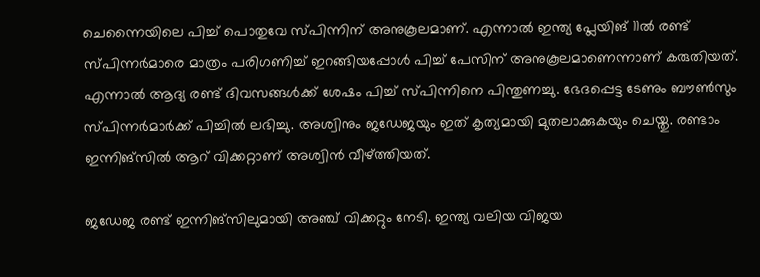ചെന്നൈയിലെ പിച്ച് പൊതുവേ സ്പിന്നിന് അനുകൂലമാണ്. എന്നാല്‍ ഇന്ത്യ പ്ലേയിങ് 11ല്‍ രണ്ട് സ്പിന്നര്‍മാരെ മാത്രം പരിഗണിച്ച് ഇറങ്ങിയപ്പോള്‍ പിച്ച് പേസിന് അനുകൂലമാണെന്നാണ് കരുതിയത്. എന്നാല്‍ ആദ്യ രണ്ട് ദിവസങ്ങള്‍ക്ക് ശേഷം പിച്ച് സ്പിന്നിനെ പിന്തുണച്ചു. ഭേദപ്പെട്ട ടേണും ബൗണ്‍സും സ്പിന്നര്‍മാര്‍ക്ക് പിച്ചില്‍ ലഭിച്ചു. അശ്വിനും ജഡേജയും ഇത് കൃത്യമായി മുതലാക്കുകയും ചെയ്തു. രണ്ടാം ഇന്നിങ്‌സില്‍ ആറ് വിക്കറ്റാണ് അശ്വിന്‍ വീഴ്ത്തിയത്.

ജഡേജ രണ്ട് ഇന്നിങ്‌സിലുമായി അഞ്ച് വിക്കറ്റും നേടി. ഇന്ത്യ വലിയ വിജയ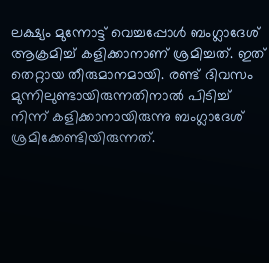ലക്ഷ്യം മുന്നോട്ട് വെച്ചപ്പോള്‍ ബംഗ്ലാദേശ് ആക്രമിച്ച് കളിക്കാനാണ് ശ്രമിച്ചത്. ഇത് തെറ്റായ തീരുമാനമായി. രണ്ട് ദിവസം മുന്നിലുണ്ടായിരുന്നതിനാല്‍ പിടിച്ച് നിന്ന് കളിക്കാനായിരുന്നു ബംഗ്ലാദേശ് ശ്രമിക്കേണ്ടിയിരുന്നത്.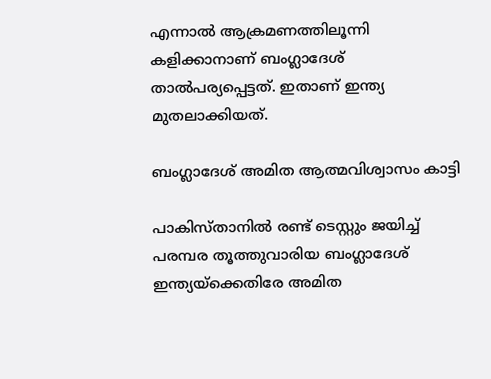എന്നാല്‍ ആക്രമണത്തിലൂന്നി കളിക്കാനാണ് ബംഗ്ലാദേശ് താല്‍പര്യപ്പെട്ടത്. ഇതാണ് ഇന്ത്യ മുതലാക്കിയത്.

ബംഗ്ലാദേശ് അമിത ആത്മവിശ്വാസം കാട്ടി

പാകിസ്താനില്‍ രണ്ട് ടെസ്റ്റും ജയിച്ച് പരമ്പര തൂത്തുവാരിയ ബംഗ്ലാദേശ് ഇന്ത്യയ്‌ക്കെതിരേ അമിത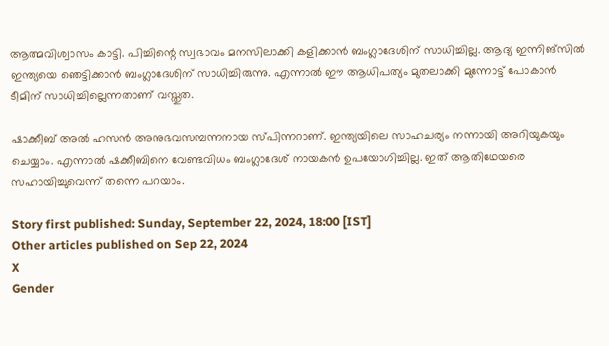ആത്മവിശ്വാസം കാട്ടി. പിച്ചിന്റെ സ്വഭാവം മനസിലാക്കി കളിക്കാന്‍ ബംഗ്ലാദേശിന് സാധിച്ചില്ല. ആദ്യ ഇന്നിങ്‌സില്‍ ഇന്ത്യയെ ഞെട്ടിക്കാന്‍ ബംഗ്ലാദേശിന് സാധിച്ചിരുന്നു. എന്നാല്‍ ഈ ആധിപത്യം മുതലാക്കി മുന്നോട്ട് പോകാന്‍ ടീമിന് സാധിച്ചില്ലെന്നതാണ് വസ്തുത.

ഷാക്കീബ് അല്‍ ഹസന്‍ അനുഭവസമ്പന്നനായ സ്പിന്നറാണ്. ഇന്ത്യയിലെ സാഹചര്യം നന്നായി അറിയുകയും ചെയ്യാം. എന്നാല്‍ ഷക്കീബിനെ വേണ്ടവിധം ബംഗ്ലാദേശ് നായകന്‍ ഉപയോഗിച്ചില്ല. ഇത് ആതിഥേയരെ സഹായിച്ചുവെന്ന് തന്നെ പറയാം.

Story first published: Sunday, September 22, 2024, 18:00 [IST]
Other articles published on Sep 22, 2024
X
Gender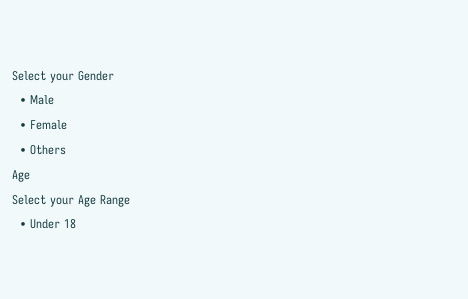Select your Gender
  • Male
  • Female
  • Others
Age
Select your Age Range
  • Under 18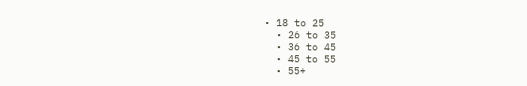• 18 to 25
  • 26 to 35
  • 36 to 45
  • 45 to 55
  • 55+